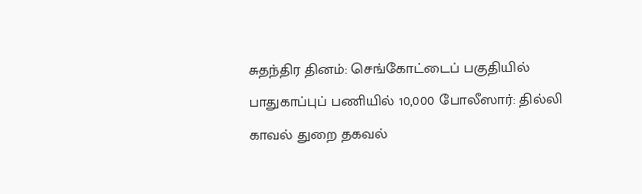சுதந்திர தினம்: செங்கோட்டைப் பகுதியில் பாதுகாப்புப் பணியில் 10,000 போலீஸார்: தில்லி காவல் துறை தகவல்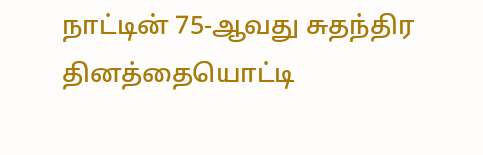நாட்டின் 75-ஆவது சுதந்திர தினத்தையொட்டி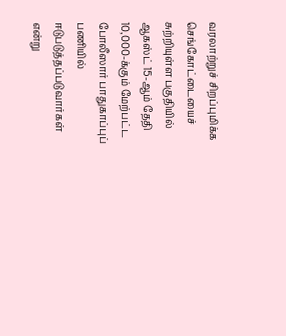வரலாற்றுச் சிறப்புமிக்க செங்கோட்டையைச் சுற்றியுள்ள பகுதியில் ஆகஸ்ட் 15-ஆம் தேதி 10,000-க்கும் மேற்பட்ட போலீஸார் பாதுகாப்புப் பணியில் ஈடுபடுத்தப்படுவார்கள் என்று